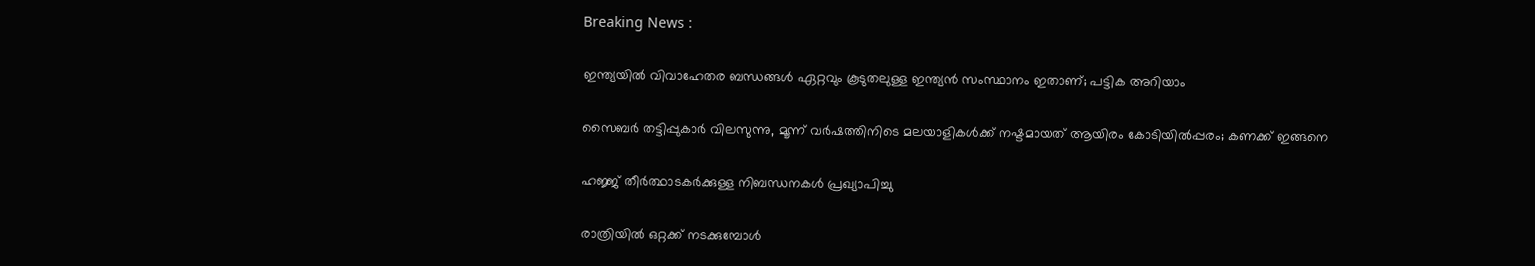Breaking News :

ഇന്ത്യയില്‍ വിവാഹേതര ബന്ധങ്ങള്‍ ഏറ്റവും കൂടുതലുള്ള ഇന്ത്യന്‍ സംസ്ഥാനം ഇതാണ്; പട്ടിക അറിയാം

സൈബര്‍ തട്ടിപ്പുകാര്‍ വിലസുന്നു, മൂന്ന് വര്‍ഷത്തിനിടെ മലയാളികള്‍ക്ക് നഷ്ടമായത് ആയിരം കോടിയില്‍പ്പരം; കണക്ക് ഇങ്ങനെ

ഹജ്ജ് തീർത്ഥാടകർക്കുള്ള നിബന്ധനകൾ പ്രഖ്യാപിച്ചു

രാത്രിയിൽ ഒറ്റക്ക് നടക്കുമ്പോൾ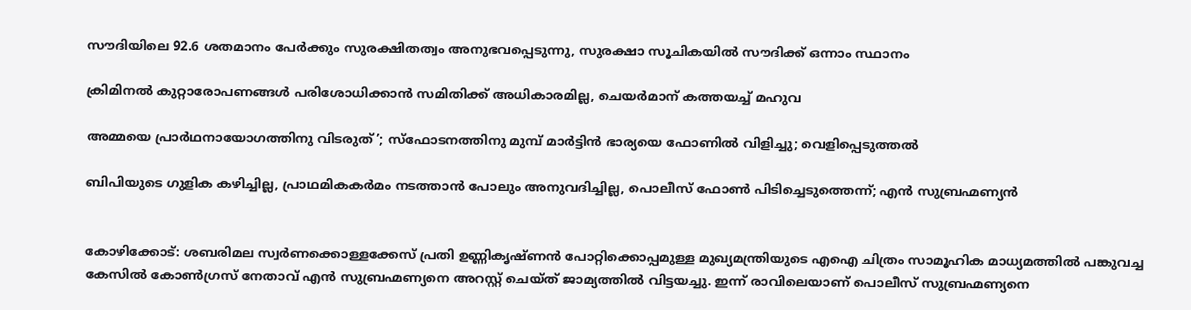സൗദിയിലെ 92.6 ശതമാനം പേർക്കും സുരക്ഷിതത്വം അനുഭവപ്പെടുന്നു, സുരക്ഷാ സൂചികയിൽ സൗദിക്ക് ഒന്നാം സ്ഥാനം

ക്രിമിനല്‍ കുറ്റാരോപണങ്ങള്‍ പരിശോധിക്കാന്‍ സമിതിക്ക്‌ അധികാരമില്ല, ചെയര്‍മാന്‌ കത്തയച്ച് മഹുവ

അമ്മയെ പ്രാര്‍ഥനായോഗത്തിനു വിടരുത്’; സ്‌ഫോടനത്തിനു മുമ്പ് മാര്‍ട്ടിന്‍ ഭാര്യയെ ഫോണില്‍ വിളിച്ചു; വെളിപ്പെടുത്തല്‍

ബിപിയുടെ ഗുളിക കഴിച്ചില്ല, പ്രാഥമികകര്‍മം നടത്താന്‍ പോലും അനുവദിച്ചില്ല, പൊലീസ് ഫോണ്‍ പിടിച്ചെടുത്തെന്ന്; എന്‍ സുബ്രഹ്മണ്യന്‍


കോഴിക്കോട്: ശബരിമല സ്വര്‍ണക്കൊള്ളക്കേസ് പ്രതി ഉണ്ണികൃഷ്ണന്‍ പോറ്റിക്കൊപ്പമുള്ള മുഖ്യമന്ത്രിയുടെ എഐ ചിത്രം സാമൂഹിക മാധ്യമത്തില്‍ പങ്കുവച്ച കേസില്‍ കോണ്‍ഗ്രസ് നേതാവ് എന്‍ സുബ്രഹ്മണ്യനെ അറസ്റ്റ് ചെയ്ത് ജാമ്യത്തില്‍ വിട്ടയച്ചു. ഇന്ന് രാവിലെയാണ് പൊലീസ് സുബ്രഹ്മണ്യനെ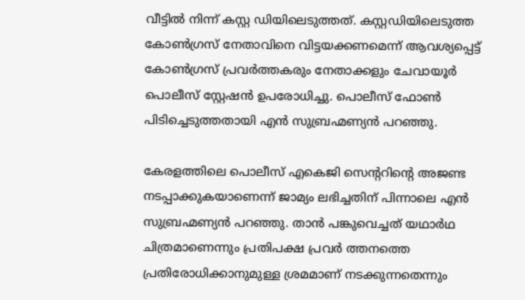വീട്ടില്‍ നിന്ന് കസ്റ്റ ഡിയിലെടുത്തത്. കസ്റ്റഡിയിലെടുത്ത കോണ്‍ഗ്രസ് നേതാവിനെ വിട്ടയക്കണമെന്ന് ആവശ്യപ്പെട്ട് കോണ്‍ഗ്രസ് പ്രവര്‍ത്തകരും നേതാക്കളും ചേവായൂര്‍ പൊലീസ് സ്റ്റേഷന്‍ ഉപരോധിച്ചു. പൊലീസ് ഫോണ്‍ പിടിച്ചെടുത്തതായി എന്‍ സുബ്രഹ്മണ്യന്‍ പറഞ്ഞു.

കേരളത്തിലെ പൊലീസ് എകെജി സെന്ററിന്റെ അജണ്ട നടപ്പാക്കുകയാണെന്ന് ജാമ്യം ലഭിച്ചതിന് പിന്നാലെ എന്‍ സുബ്രഹ്മണ്യന്‍ പറഞ്ഞു. താന്‍ പങ്കുവെച്ചത് യഥാര്‍ഥ ചിത്രമാണെന്നും പ്രതിപക്ഷ പ്രവര്‍ ത്തനത്തെ പ്രതിരോധിക്കാനുമുള്ള ശ്രമമാണ് നടക്കുന്നതെന്നും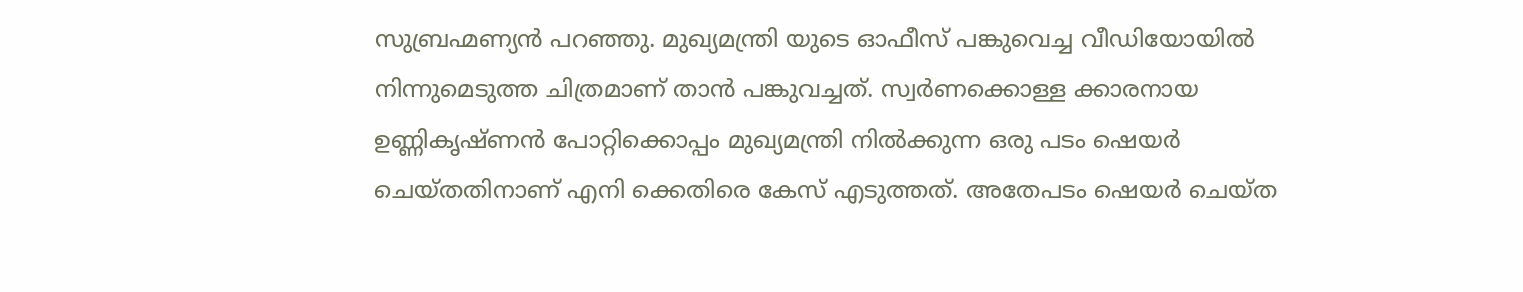സുബ്രഹ്മണ്യന്‍ പറഞ്ഞു. മുഖ്യമന്ത്രി യുടെ ഓഫീസ് പങ്കുവെച്ച വീഡിയോയില്‍ നിന്നുമെടുത്ത ചിത്രമാണ് താന്‍ പങ്കുവച്ചത്. സ്വര്‍ണക്കൊള്ള ക്കാരനായ ഉണ്ണികൃഷ്ണന്‍ പോറ്റിക്കൊപ്പം മുഖ്യമന്ത്രി നില്‍ക്കുന്ന ഒരു പടം ഷെയര്‍ ചെയ്തതിനാണ് എനി ക്കെതിരെ കേസ് എടുത്തത്. അതേപടം ഷെയര്‍ ചെയ്ത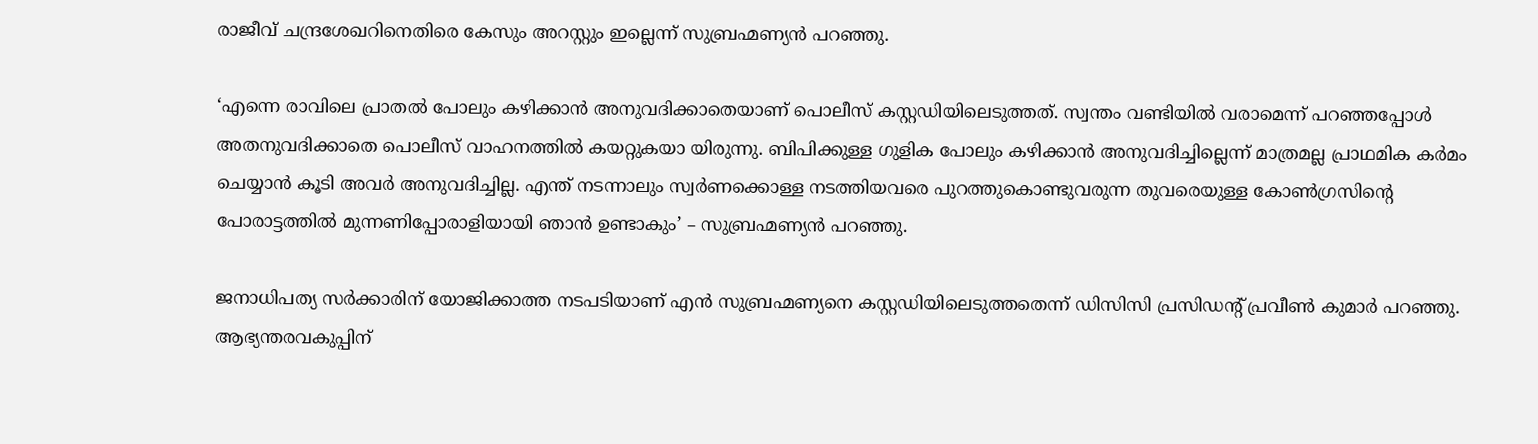രാജീവ് ചന്ദ്രശേഖറിനെതിരെ കേസും അറസ്റ്റും ഇല്ലെന്ന് സുബ്രഹ്മണ്യന്‍ പറഞ്ഞു.

‘എന്നെ രാവിലെ പ്രാതല്‍ പോലും കഴിക്കാന്‍ അനുവദിക്കാതെയാണ് പൊലീസ് കസ്റ്റഡിയിലെടുത്തത്. സ്വന്തം വണ്ടിയില്‍ വരാമെന്ന് പറഞ്ഞപ്പോള്‍ അതനുവദിക്കാതെ പൊലീസ് വാഹനത്തില്‍ കയറ്റുകയാ യിരുന്നു. ബിപിക്കുള്ള ഗുളിക പോലും കഴിക്കാന്‍ അനുവദിച്ചില്ലെന്ന് മാത്രമല്ല പ്രാഥമിക കര്‍മം ചെയ്യാന്‍ കൂടി അവര്‍ അനുവദിച്ചില്ല. എന്ത് നടന്നാലും സ്വര്‍ണക്കൊള്ള നടത്തിയവരെ പുറത്തുകൊണ്ടുവരുന്ന തുവരെയുള്ള കോണ്‍ഗ്രസിന്റെ പോരാട്ടത്തില്‍ മുന്നണിപ്പോരാളിയായി ഞാന്‍ ഉണ്ടാകും’ – സുബ്രഹ്മണ്യന്‍ പറഞ്ഞു.

ജനാധിപത്യ സര്‍ക്കാരിന് യോജിക്കാത്ത നടപടിയാണ് എന്‍ സുബ്രഹ്മണ്യനെ കസ്റ്റഡിയിലെടുത്തതെന്ന് ഡിസിസി പ്രസിഡന്റ് പ്രവീണ്‍ കുമാര്‍ പറഞ്ഞു. ആഭ്യന്തരവകുപ്പിന്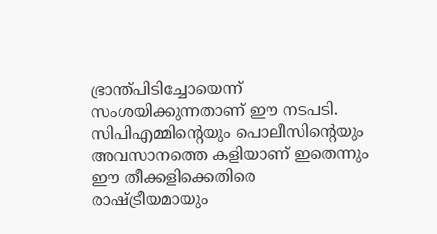ഭ്രാന്ത്പിടിച്ചോയെന്ന് സംശയിക്കുന്നതാണ് ഈ നടപടി. സിപിഎമ്മിന്റെയും പൊലീസിന്റെയും അവസാനത്തെ കളിയാണ് ഇതെന്നും ഈ തീക്കളിക്കെതിരെ രാഷ്ട്രീയമായും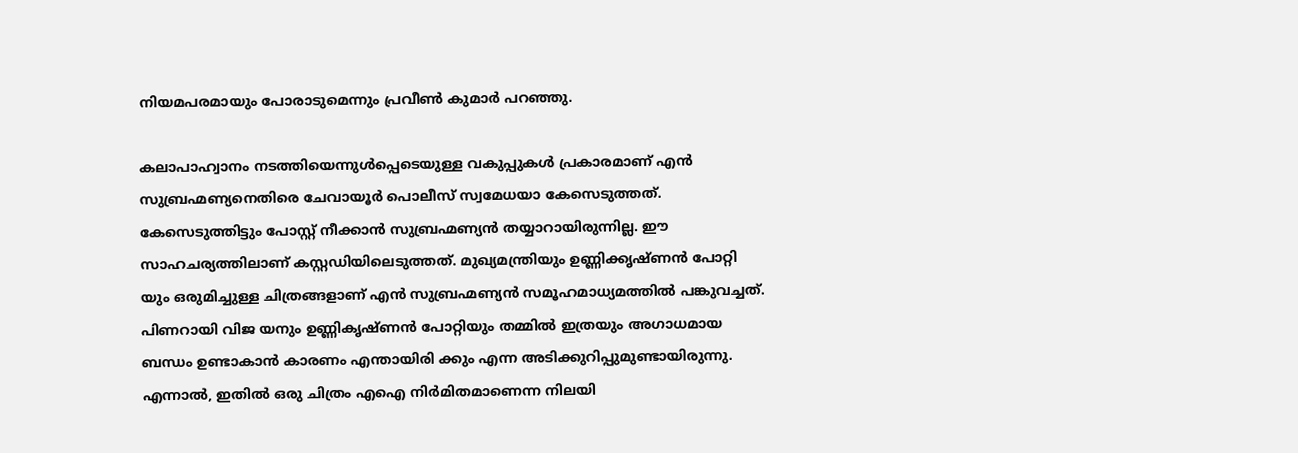നിയമപരമായും പോരാടുമെന്നും പ്രവീണ്‍ കുമാര്‍ പറഞ്ഞു.

കലാപാഹ്വാനം നടത്തിയെന്നുള്‍പ്പെടെയുള്ള വകുപ്പുകള്‍ പ്രകാരമാണ് എന്‍ സുബ്രഹ്മണ്യനെതിരെ ചേവായൂര്‍ പൊലീസ് സ്വമേധയാ കേസെടുത്തത്. കേസെടുത്തിട്ടും പോസ്റ്റ് നീക്കാന്‍ സുബ്രഹ്മണ്യന്‍ തയ്യാറായിരുന്നില്ല. ഈ സാഹചര്യത്തിലാണ് കസ്റ്റഡിയിലെടുത്തത്. മുഖ്യമന്ത്രിയും ഉണ്ണിക്കൃഷ്ണന്‍ പോറ്റി യും ഒരുമിച്ചുള്ള ചിത്രങ്ങളാണ് എന്‍ സുബ്രഹ്മണ്യന്‍ സമൂഹമാധ്യമത്തില്‍ പങ്കുവച്ചത്. പിണറായി വിജ യനും ഉണ്ണികൃഷ്ണന്‍ പോറ്റിയും തമ്മില്‍ ഇത്രയും അഗാധമായ ബന്ധം ഉണ്ടാകാന്‍ കാരണം എന്തായിരി ക്കും എന്ന അടിക്കുറിപ്പുമുണ്ടായിരുന്നു. എന്നാല്‍, ഇതില്‍ ഒരു ചിത്രം എഐ നിര്‍മിതമാണെന്ന നിലയി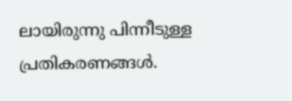ലായിരുന്നു പിന്നീടുള്ള പ്രതികരണങ്ങള്‍.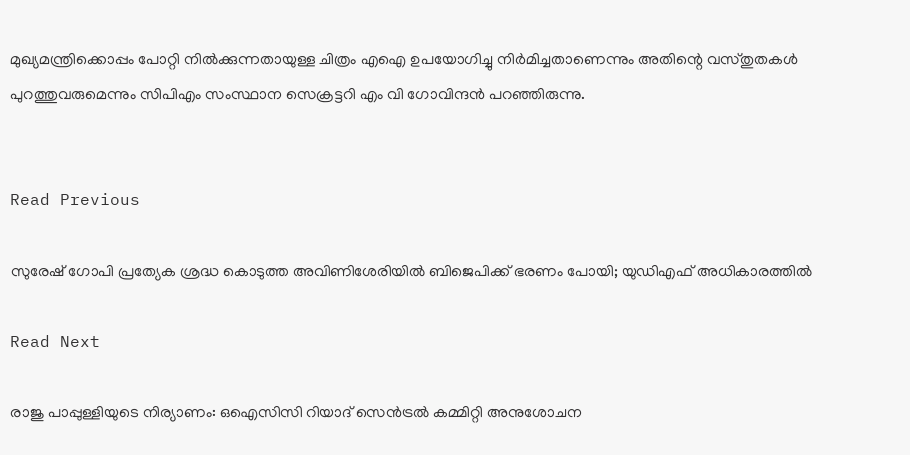മുഖ്യമന്ത്രിക്കൊപ്പം പോറ്റി നില്‍ക്കുന്നതായുള്ള ചിത്രം എഐ ഉപയോഗിച്ചു നിര്‍മിച്ചതാണെന്നും അതിന്റെ വസ്തുതകള്‍ പുറത്തുവരുമെന്നും സിപിഎം സംസ്ഥാന സെക്രട്ടറി എം വി ഗോവിന്ദന്‍ പറഞ്ഞിരുന്നു.


Read Previous

സുരേഷ് ഗോപി പ്രത്യേക ശ്രദ്ധ കൊടുത്ത അവിണിശേരിയില്‍ ബിജെപിക്ക് ഭരണം പോയി; യുഡിഎഫ് അധികാരത്തില്‍

Read Next

രാജു പാപ്പുള്ളിയുടെ നിര്യാണം: ഒഐസിസി റിയാദ് സെൻട്രൽ കമ്മിറ്റി അനുശോചന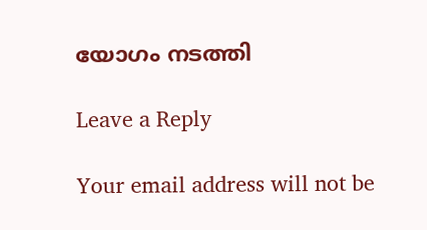യോഗം നടത്തി

Leave a Reply

Your email address will not be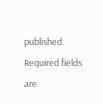published. Required fields are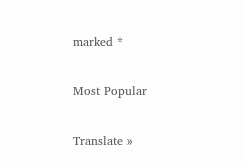marked *

Most Popular

Translate »